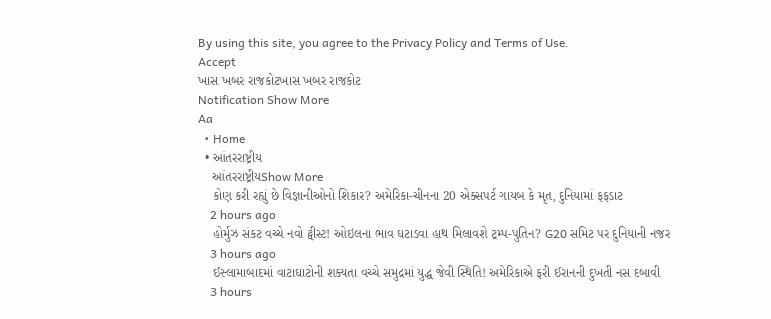By using this site, you agree to the Privacy Policy and Terms of Use.
Accept
ખાસ ખબર રાજકોટખાસ ખબર રાજકોટ
Notification Show More
Aa
  • Home
  • આંતરરાષ્ટ્રીય
    આંતરરાષ્ટ્રીયShow More
    કોણ કરી રહ્યું છે વિજ્ઞાનીઓનો શિકાર? અમેરિકા-ચીનના 20 એક્સપર્ટ ગાયબ કે મૃત, દુનિયામાં ફફડાટ
    2 hours ago
    હોર્મુઝ સંકટ વચ્ચે નવો ટ્વીસ્ટ! ઓઇલના ભાવ ઘટાડવા હાથ મિલાવશે ટ્રમ્પ-પુતિન? G20 સમિટ પર દુનિયાની નજર
    3 hours ago
    ઈસ્લામાબાદમાં વાટાઘાટોની શક્યતા વચ્ચે સમુદ્રમાં યુદ્ધ જેવી સ્થિતિ! અમેરિકાએ ફરી ઈરાનની દુખતી નસ દબાવી
    3 hours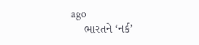ago
    ભારતને ‘નર્ક’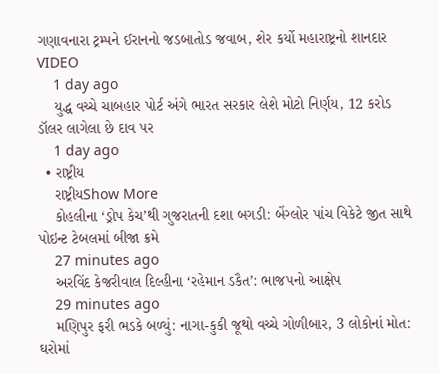ગણાવનારા ટ્રમ્પને ઈરાનનો જડબાતોડ જવાબ, શેર કર્યો મહારાષ્ટ્રનો શાનદાર VIDEO
    1 day ago
    યુદ્ધ વચ્ચે ચાબહાર પોર્ટ અંગે ભારત સરકાર લેશે મોટો નિર્ણય, 12 કરોડ ડૉલર લાગેલા છે દાવ પર
    1 day ago
  • રાષ્ટ્રીય
    રાષ્ટ્રીયShow More
    કોહલીના ‘ડ્રોપ કેચ’થી ગુજરાતની દશા બગડી: બેંગ્લોર પાંચ વિકેટે જીત સાથે પોઇન્ટ ટેબલમાં બીજા ક્રમે
    27 minutes ago
    અરવિંદ કેજરીવાલ દિલ્હીના ‘રહેમાન ડકૈત’: ભાજપનો આક્ષેપ
    29 minutes ago
    મણિપુર ફરી ભડકે બળ્યું: નાગા-કુકી જૂથો વચ્ચે ગોળીબાર, 3 લોકોનાં મોત: ઘરોમાં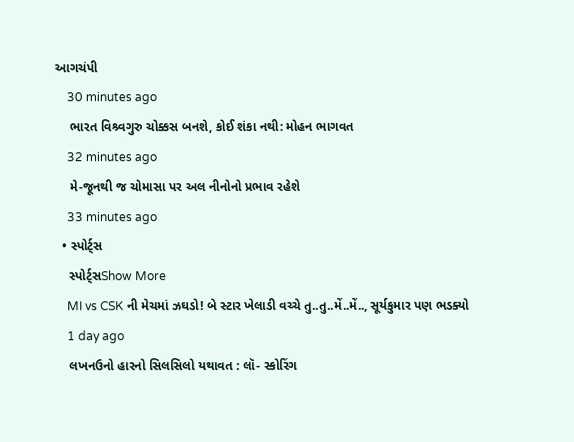આગચંપી
    30 minutes ago
    ભારત વિશ્ર્વગુરુ ચોક્કસ બનશે, કોઈ શંકા નથી: મોહન ભાગવત
    32 minutes ago
    મે-જૂનથી જ ચોમાસા પર અલ નીનોનો પ્રભાવ રહેશે
    33 minutes ago
  • સ્પોર્ટ્સ
    સ્પોર્ટ્સShow More
    MI vs CSK ની મેચમાં ઝઘડો! બે સ્ટાર ખેલાડી વચ્ચે તુ..તુ..મેં..મેં.., સૂર્યકુમાર પણ ભડક્યો
    1 day ago
    લખનઉનો હારનો સિલસિલો યથાવત : લૉ- સ્કોરિંગ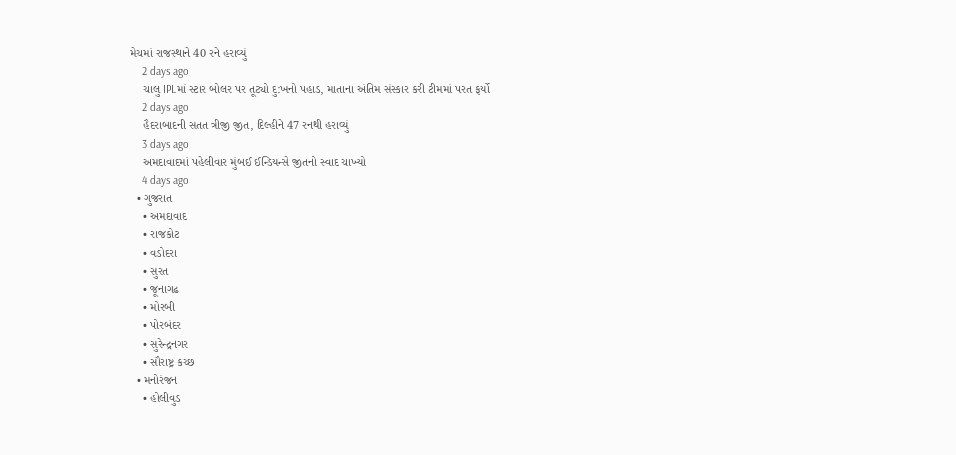મેચમાં રાજસ્થાને 40 રને હરાવ્યું
    2 days ago
    ચાલુ IPLમાં સ્ટાર બોલર પર તૂટ્યો દુ:ખનો પહાડ, માતાના અંતિમ સંસ્કાર કરી ટીમમાં પરત ફર્યો
    2 days ago
    હૈદરાબાદની સતત ત્રીજી જીત, દિલ્હીને 47 રનથી હરાવ્યું
    3 days ago
    અમદાવાદમાં પહેલીવાર મુંબઈ ઈન્ડિયન્સે જીતનો સ્વાદ ચાખ્યો
    4 days ago
  • ગુજરાત
    • અમદાવાદ
    • રાજકોટ
    • વડોદરા
    • સુરત
    • જૂનાગઢ
    • મોરબી
    • પોરબંદર
    • સુરેન્દ્રનગર
    • સૌરાષ્ટ્ર કચ્છ
  • મનોરંજન
    • હોલીવુડ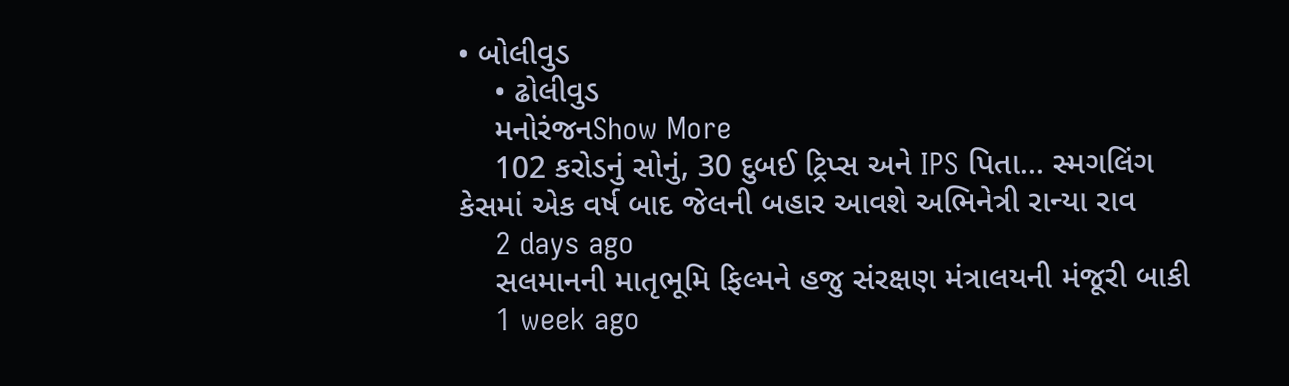• બોલીવુડ
    • ઢોલીવુડ
    મનોરંજનShow More
    102 કરોડનું સોનું, 30 દુબઈ ટ્રિપ્સ અને IPS પિતા… સ્મગલિંગ કેસમાં એક વર્ષ બાદ જેલની બહાર આવશે અભિનેત્રી રાન્યા રાવ
    2 days ago
    સલમાનની માતૃભૂમિ ફિલ્મને હજુ સંરક્ષણ મંત્રાલયની મંજૂરી બાકી
    1 week ago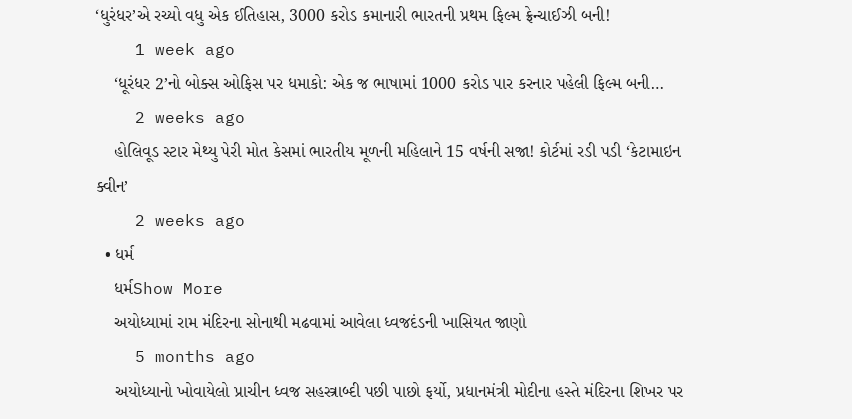‘ધુરંધર’એ રચ્યો વધુ એક ઈતિહાસ, 3000 કરોડ કમાનારી ભારતની પ્રથમ ફિલ્મ ફ્રેન્ચાઈઝી બની!
    1 week ago
    ‘ધૂરંધર 2’નો બોક્સ ઓફિસ પર ધમાકો: એક જ ભાષામાં 1000 કરોડ પાર કરનાર પહેલી ફિલ્મ બની…
    2 weeks ago
    હોલિવૂડ સ્ટાર મેથ્યુ પેરી મોત કેસમાં ભારતીય મૂળની મહિલાને 15 વર્ષની સજા! કોર્ટમાં રડી પડી ‘કેટામાઇન ક્વીન’
    2 weeks ago
  • ધર્મ
    ધર્મShow More
    અયોધ્યામાં રામ મંદિરના સોનાથી મઢવામાં આવેલા ધ્વજદંડની ખાસિયત જાણો
    5 months ago
    અયોધ્યાનો ખોવાયેલો પ્રાચીન ધ્વજ સહસ્ત્રાબ્દી પછી પાછો ફર્યો, પ્રધાનમંત્રી મોદીના હસ્તે મંદિરના શિખર પર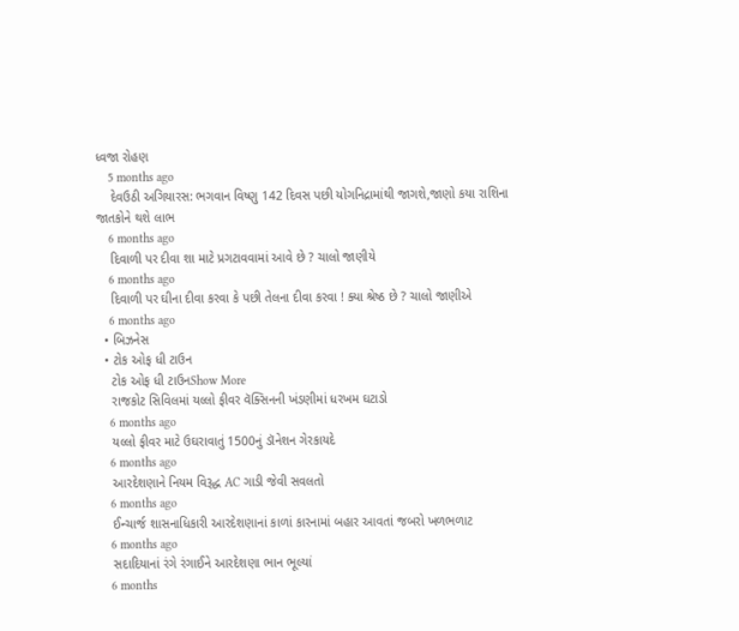ધ્વજા રોહણ
    5 months ago
    દેવઉઠી અગિયારસ: ભગવાન વિષ્ણુ 142 દિવસ પછી યોગનિદ્રામાંથી જાગશે,જાણો કયા રાશિના જાતકોને થશે લાભ
    6 months ago
    દિવાળી પર દીવા શા માટે પ્રગટાવવામાં આવે છે ? ચાલો જાણીયે
    6 months ago
    દિવાળી પર ઘીના દીવા કરવા કે પછી તેલના દીવા કરવા ! ક્યા શ્રેષ્ઠ છે ? ચાલો જાણીએ
    6 months ago
  • બિઝનેસ
  • ટોક ઓફ ધી ટાઉન
    ટોક ઓફ ધી ટાઉનShow More
    રાજકોટ સિવિલમાં યલ્લો ફીવર વૅક્સિનની ખંડણીમાં ધરખમ ઘટાડો
    6 months ago
    યલ્લો ફીવર માટે ઉઘરાવાતું 1500નું ડૉનેશન ગેરકાયદે
    6 months ago
    આરદેશણાને નિયમ વિરૂદ્ધ AC ગાડી જેવી સવલતો
    6 months ago
    ઈન્ચાર્જ શાસનાધિકારી આરદેશણાનાં કાળાં કારનામાં બહાર આવતાં જબરો ખળભળાટ
    6 months ago
    સદાદિયાનાં રંગે રંગાઈને આરદેશણા ભાન ભૂલ્યાં
    6 months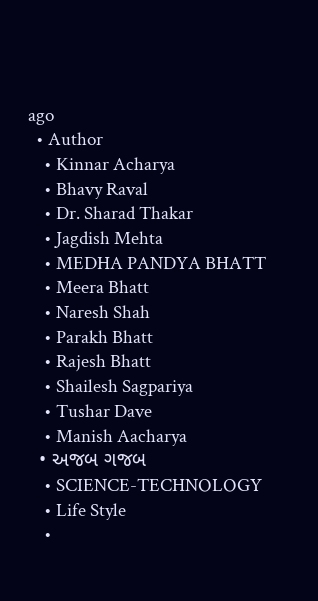ago
  • Author
    • Kinnar Acharya
    • Bhavy Raval
    • Dr. Sharad Thakar
    • Jagdish Mehta
    • MEDHA PANDYA BHATT
    • Meera Bhatt
    • Naresh Shah
    • Parakh Bhatt
    • Rajesh Bhatt
    • Shailesh Sagpariya
    • Tushar Dave
    • Manish Aacharya
  • અજબ ગજબ
    • SCIENCE-TECHNOLOGY
    • Life Style
    •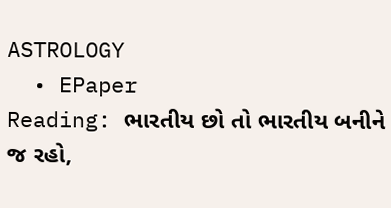ASTROLOGY
  • EPaper
Reading: ભારતીય છો તો ભારતીય બનીને જ રહો,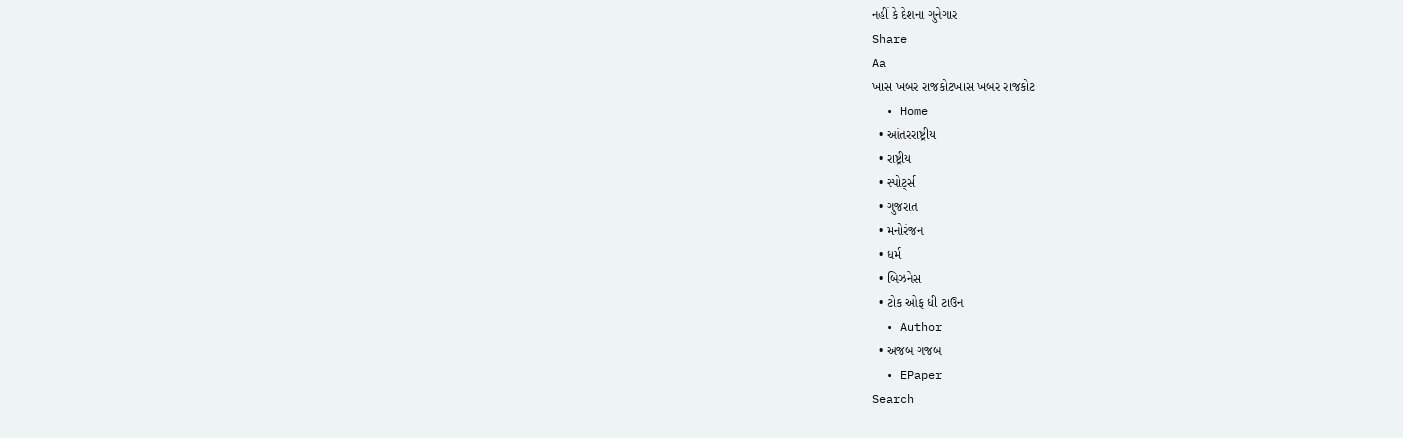નહીં કે દેશના ગુનેગાર
Share
Aa
ખાસ ખબર રાજકોટખાસ ખબર રાજકોટ
  • Home
  • આંતરરાષ્ટ્રીય
  • રાષ્ટ્રીય
  • સ્પોર્ટ્સ
  • ગુજરાત
  • મનોરંજન
  • ધર્મ
  • બિઝનેસ
  • ટોક ઓફ ધી ટાઉન
  • Author
  • અજબ ગજબ
  • EPaper
Search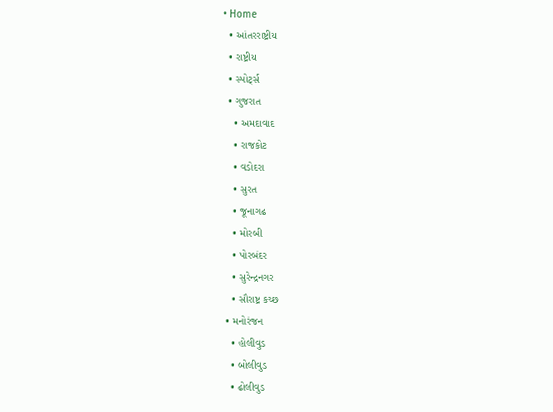• Home
  • આંતરરાષ્ટ્રીય
  • રાષ્ટ્રીય
  • સ્પોર્ટ્સ
  • ગુજરાત
    • અમદાવાદ
    • રાજકોટ
    • વડોદરા
    • સુરત
    • જૂનાગઢ
    • મોરબી
    • પોરબંદર
    • સુરેન્દ્રનગર
    • સૌરાષ્ટ્ર કચ્છ
  • મનોરંજન
    • હોલીવુડ
    • બોલીવુડ
    • ઢોલીવુડ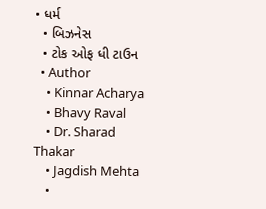• ધર્મ
  • બિઝનેસ
  • ટોક ઓફ ધી ટાઉન
  • Author
    • Kinnar Acharya
    • Bhavy Raval
    • Dr. Sharad Thakar
    • Jagdish Mehta
    •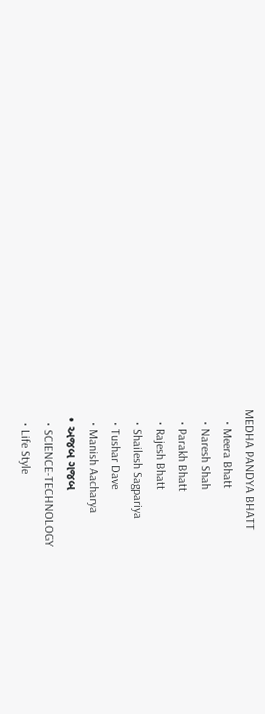MEDHA PANDYA BHATT
    • Meera Bhatt
    • Naresh Shah
    • Parakh Bhatt
    • Rajesh Bhatt
    • Shailesh Sagpariya
    • Tushar Dave
    • Manish Aacharya
  • અજબ ગજબ
    • SCIENCE-TECHNOLOGY
    • Life Style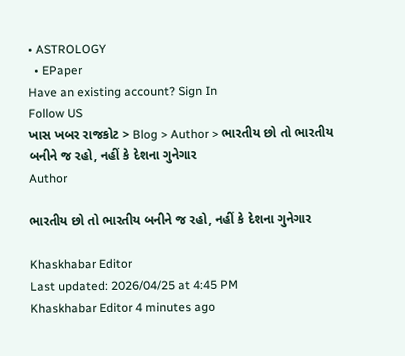• ASTROLOGY
  • EPaper
Have an existing account? Sign In
Follow US
ખાસ ખબર રાજકોટ > Blog > Author > ભારતીય છો તો ભારતીય બનીને જ રહો, નહીં કે દેશના ગુનેગાર
Author

ભારતીય છો તો ભારતીય બનીને જ રહો, નહીં કે દેશના ગુનેગાર

Khaskhabar Editor
Last updated: 2026/04/25 at 4:45 PM
Khaskhabar Editor 4 minutes ago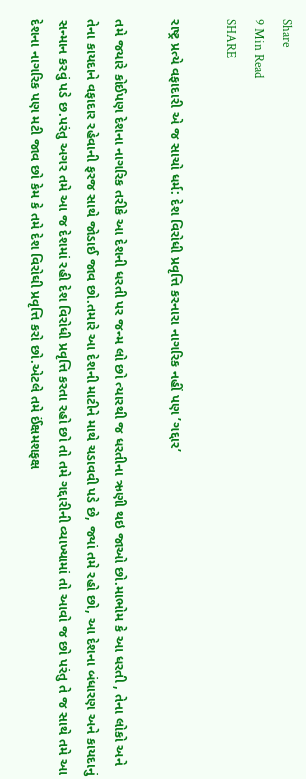Share
9 Min Read
SHARE

રાષ્ટ્ર પ્રત્યે વફાદારી એ જ સાચો ધર્મ: દેશ વિરોધી પ્રવૃત્તિ કરનારા નાગરિક નહીં પણ ’ગદ્દાર’

તમે જયારે કોઈપણ દેશના નાગરિક તરીકે આ દેશની ધરતી પર જન્મ લો છો ત્યારથી જ ધરતીના ઋણી થઇ જાઓ છો.માભોમ કે આ ધરતી , તેના લોકો અને તેના કાયદાને વફાદાર રહેવાની ફરજ સાથે જોડાઈ જાવ છો.તમારે આ દેશની માટીને માથે ચડાવવી પડે છે, જ્યાં તમે રહો છો, આ દેશના બંધારણ અને કાયદાનું સન્માન કરવું પડે છ.પરંતુ અગર તમે આ જ દેશમાં રહી દેશ વિરોધી પ્રવૃત્તિ કરતા રહો છો તો તમે ગદ્દારીની વ્યાખ્યામાં તો આવો જ છો પરંતુ તે જ સાથે તમે આ દેશના નાગરિક પણ મટી જાવ છો કેમ કે તમે દેશ વિરોઘી પ્રવૃત્તિ કરો છો.એટલે તમે ઈંક્ષમશફક્ષ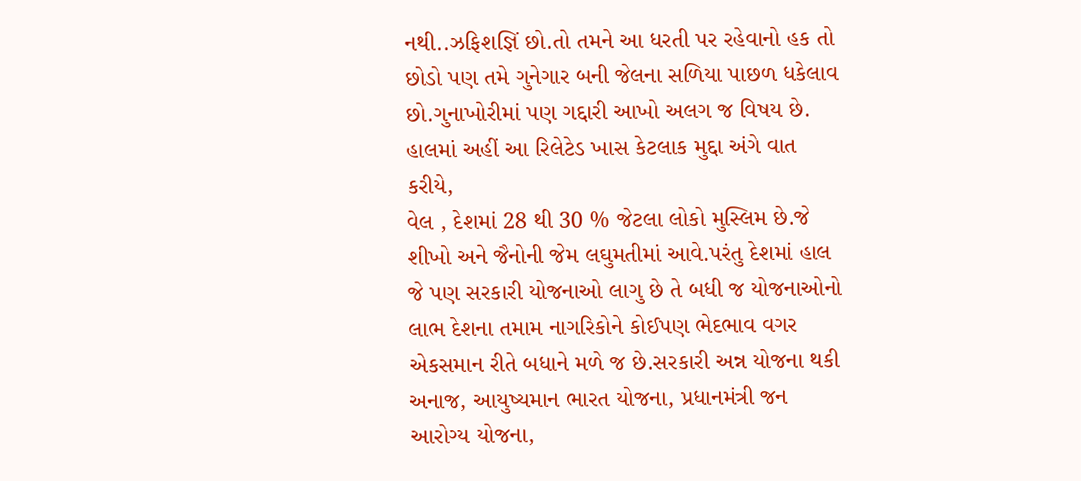નથી..ઝફિશજ્ઞિં છો.તો તમને આ ધરતી પર રહેવાનો હક તો છોડો પણ તમે ગુનેગાર બની જેલના સળિયા પાછળ ધકેલાવ છો.ગુનાખોરીમાં પણ ગદ્દારી આખો અલગ જ વિષય છે.
હાલમાં અહીં આ રિલેટેડ ખાસ કેટલાક મુદ્દા અંગે વાત કરીયે,
વેલ , દેશમાં 28 થી 30 % જેટલા લોકો મુસ્લિમ છે.જે શીખો અને જૈનોની જેમ લઘુમતીમાં આવે.પરંતુ દેશમાં હાલ જે પણ સરકારી યોજનાઓ લાગુ છે તે બધી જ યોજનાઓનો લાભ દેશના તમામ નાગરિકોને કોઈપણ ભેદભાવ વગર એકસમાન રીતે બધાને મળે જ છે.સરકારી અન્ન યોજના થકી અનાજ, આયુષ્યમાન ભારત યોજના, પ્રધાનમંત્રી જન આરોગ્ય યોજના,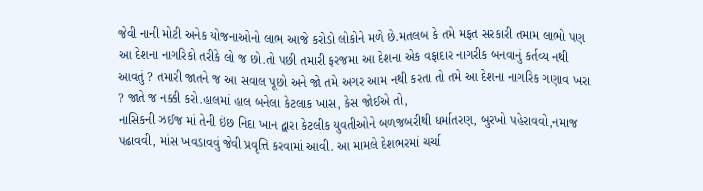જેવી નાની મોટી અનેક યોજનાઓનો લાભ આજે કરોડો લોકોને મળે છે.મતલબ કે તમે મફત સરકારી તમામ લાભો પણ આ દેશના નાગરિકો તરીકે લો જ છો.તો પછી તમારી ફરજમા આ દેશના એક વફાદાર નાગરીક બનવાનું કર્તવ્ય નથી આવતું ? તમારી જાતને જ આ સવાલ પૂછો અને જો તમે અગર આમ નથી કરતા તો તમે આ દેશના નાગરિક ગણાવ ખરા ? જાતે જ નક્કી કરો.હાલમાં હાલ બનેલા કેટલાક ખાસ, કેસ જોઈએ તો,
નાસિકની ઝઈજ માં તેની ઇંછ નિદા ખાન દ્વારા કેટલીક યુવતીઓને બળજબરીથી ધર્માતરણ, બુરખો પહેરાવવો,નમાજ પઢાવવી, માંસ ખવડાવવું જેવી પ્રવૃત્તિ કરવામાં આવી. આ મામલે દેશભરમાં ચર્ચા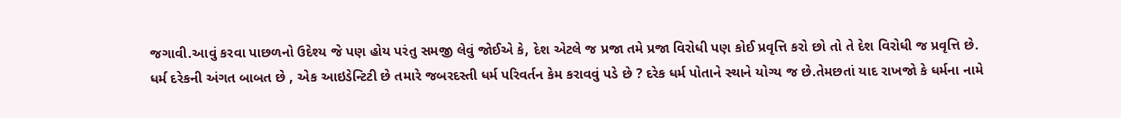જગાવી.આવું કરવા પાછળનો ઉદેશ્ય જે પણ હોય પરંતુ સમજી લેવું જોઈએ કે, દેશ એટલે જ પ્રજા તમે પ્રજા વિરોધી પણ કોઈ પ્રવૃત્તિ કરો છો તો તે દેશ વિરોધી જ પ્રવૃત્તિ છે.
ધર્મ દરેકની અંગત બાબત છે , એક આઇડેન્ટિટી છે તમારે જબરદસ્તી ધર્મ પરિવર્તન કેમ કરાવવું પડે છે ? દરેક ધર્મ પોતાને સ્થાને યોગ્ય જ છે.તેમછતાં યાદ રાખજો કે ધર્મના નામે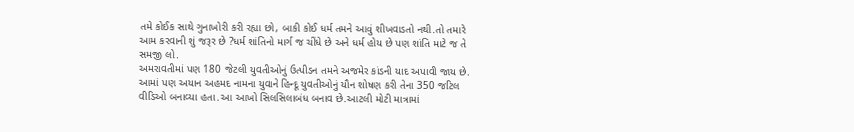તમે કોઈક સાથે ગુનાખોરી કરી રહ્યા છો, બાકી કોઈ ધર્મ તમને આવું શીખવાડતો નથી.તો તમારે આમ કરવાની શું જરૂર છે ?ધર્મ શાંતિનો માર્ગ જ ચીંધે છે અને ધર્મ હોય છે પણ શાંતિ માટે જ તે સમજી લો.
અમરાવતીમાં પણ 180 જેટલી યુવતીઓનું ઉત્પીડન તમને અજમેર કાંડની યાદ અપાવી જાય છે. આમાં પણ અયાન અહમદ નામના યુવાને હિન્દૂ યુવતીઓનું યૌન શોષણ કરી તેના 350 જટિલ વીડિઓ બનાવ્યા હતા.આ આખો સિલસિલાબંધ બનાવ છે.આટલી મોટી માત્રામાં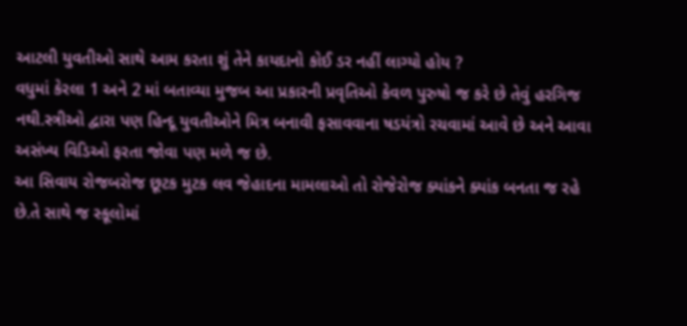આટલી યુવતીઓ સાથે આમ કરતા શું તેને કાયદાનો કોઈ ડર નહીં લાગ્યો હોય ?
વધુમાં કેરલા 1 અને 2 માં બતાવ્યા મુજબ આ પ્રકારની પ્રવૃતિઓ કેવળ પુરુષો જ કરે છે તેવું હરગિજ નથી.સ્ત્રીઓ દ્વારા પણ હિન્દૂ યુવતીઓને મિત્ર બનાવી ફસાવવાના ષડયંત્રો રચવામાં આવે છે અને આવા અસંખ્ય વિડિઓ ફરતા જોવા પણ મળે જ છે.
આ સિવાય રોજબરોજ છૂટક મુટક લવ જેહાદના મામલાઓ તો રોજેરોજ ક્યાંકને ક્યાંક બનતા જ રહે છે.તે સાથે જ સ્કૂલોમાં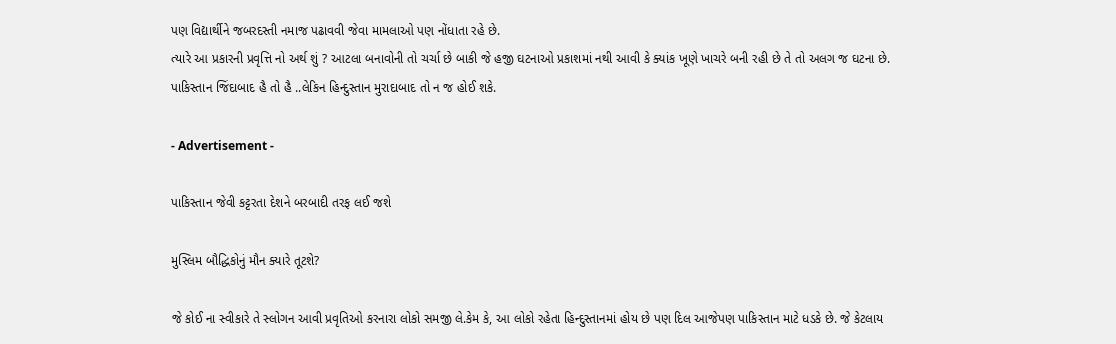પણ વિદ્યાર્થીને જબરદસ્તી નમાજ પઢાવવી જેવા મામલાઓ પણ નોંધાતા રહે છે.
ત્યારે આ પ્રકારની પ્રવૃત્તિ નો અર્થ શું ? આટલા બનાવોની તો ચર્ચા છે બાકી જે હજી ઘટનાઓ પ્રકાશમાં નથી આવી કે ક્યાંક ખૂણે ખાચરે બની રહી છે તે તો અલગ જ ઘટના છે.
પાકિસ્તાન જિંદાબાદ હૈ તો હૈ ..લેકિન હિન્દુસ્તાન મુરાદાબાદ તો ન જ હોઈ શકે.

- Advertisement -

પાકિસ્તાન જેવી કટ્ટરતા દેશને બરબાદી તરફ લઈ જશે

મુસ્લિમ બૌદ્ધિકોનું મૌન ક્યારે તૂટશે?

જે કોઈ ના સ્વીકારે તે સ્લોગન આવી પ્રવૃતિઓ કરનારા લોકો સમજી લે.કેમ કે, આ લોકો રહેતા હિન્દુસ્તાનમાં હોય છે પણ દિલ આજેપણ પાકિસ્તાન માટે ધડકે છે. જે કેટલાય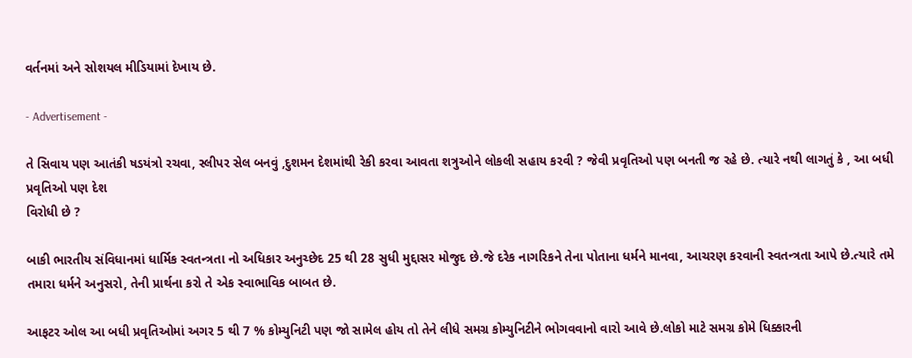વર્તનમાં અને સોશયલ મીડિયામાં દેખાય છે.

- Advertisement -

તે સિવાય પણ આતંકી ષડયંત્રો રચવા, સ્લીપર સેલ બનવું ,દુશમન દેશમાંથી રેકી કરવા આવતા શત્રુઓને લોકલી સહાય કરવી ? જેવી પ્રવૃતિઓ પણ બનતી જ રહે છે. ત્યારે નથી લાગતું કે , આ બધી પ્રવૃતિઓ પણ દેશ
વિરોધી છે ?

બાકી ભારતીય સંવિધાનમાં ધાર્મિક સ્વતન્ત્રતા નો અધિકાર અનુચ્છેદ 25 થી 28 સુધી મુદ્દાસર મોજુદ છે.જે દરેક નાગરિકને તેના પોતાના ધર્મને માનવા, આચરણ કરવાની સ્વતન્ત્રતા આપે છે.ત્યારે તમે તમારા ધર્મને અનુસરો, તેની પ્રાર્થના કરો તે એક સ્વાભાવિક બાબત છે.

આફટર ઓલ આ બધી પ્રવૃતિઓમાં અગર 5 થી 7 % કોમ્યુનિટી પણ જો સામેલ હોય તો તેને લીધે સમગ્ર કોમ્યુનિટીને ભોગવવાનો વારો આવે છે.લોકો માટે સમગ્ર કોમે ધિક્કારની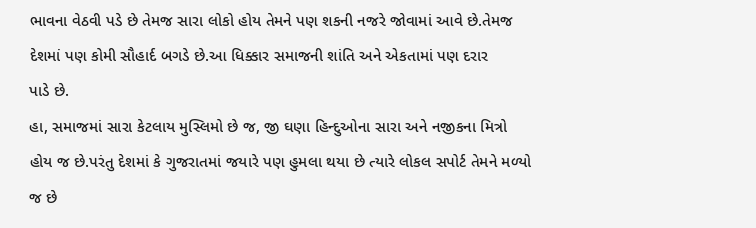ભાવના વેઠવી પડે છે તેમજ સારા લોકો હોય તેમને પણ શકની નજરે જોવામાં આવે છે.તેમજ દેશમાં પણ કોમી સૌહાર્દ બગડે છે.આ ધિક્કાર સમાજની શાંતિ અને એકતામાં પણ દરાર
પાડે છે.
હા, સમાજમાં સારા કેટલાય મુસ્લિમો છે જ, જી ઘણા હિન્દુઓના સારા અને નજીકના મિત્રો હોય જ છે.પરંતુ દેશમાં કે ગુજરાતમાં જયારે પણ હુમલા થયા છે ત્યારે લોકલ સપોર્ટ તેમને મળ્યો જ છે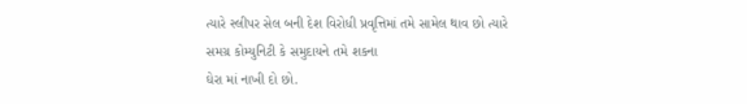ત્યારે સ્લીપર સેલ બની દેશ વિરોધી પ્રવૃત્તિમાં તમે સામેલ થાવ છો ત્યારે સમગ્ર કોમ્યુનિટી કે સમુદાયને તમે શકના
ઘેરા માં નાખી દો છો.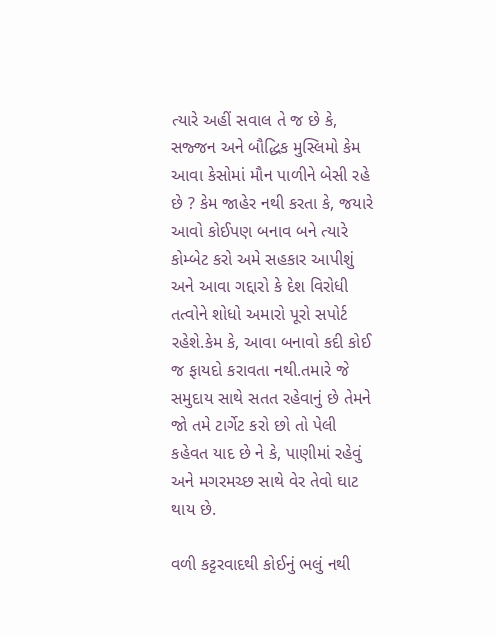ત્યારે અહીં સવાલ તે જ છે કે, સજ્જન અને બૌદ્ધિક મુસ્લિમો કેમ આવા કેસોમાં મૌન પાળીને બેસી રહે છે ? કેમ જાહેર નથી કરતા કે, જયારે આવો કોઈપણ બનાવ બને ત્યારે કોમ્બેટ કરો અમે સહકાર આપીશું અને આવા ગદ્દારો કે દેશ વિરોધી તત્વોને શોધો અમારો પૂરો સપોર્ટ રહેશે.કેમ કે, આવા બનાવો કદી કોઈ જ ફાયદો કરાવતા નથી.તમારે જે સમુદાય સાથે સતત રહેવાનું છે તેમને જો તમે ટાર્ગેટ કરો છો તો પેલી કહેવત યાદ છે ને કે, પાણીમાં રહેવું અને મગરમચ્છ સાથે વેર તેવો ઘાટ થાય છે.

વળી કટ્ટરવાદથી કોઈનું ભલું નથી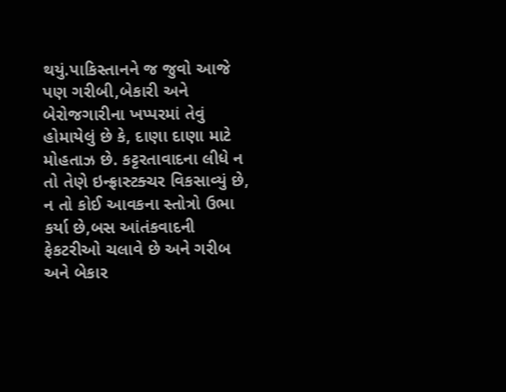થયું.પાકિસ્તાનને જ જુવો આજે પણ ગરીબી,બેકારી અને બેરોજગારીના ખપ્પરમાં તેવું હોમાયેલું છે કે, દાણા દાણા માટે મોહતાઝ છે. કટ્ટરતાવાદના લીધે ન તો તેણે ઇન્ફ્રાસ્ટક્ચર વિકસાવ્યું છે, ન તો કોઈ આવકના સ્તોત્રો ઉભા કર્યા છે,બસ આંતંકવાદની ફેકટરીઓ ચલાવે છે અને ગરીબ અને બેકાર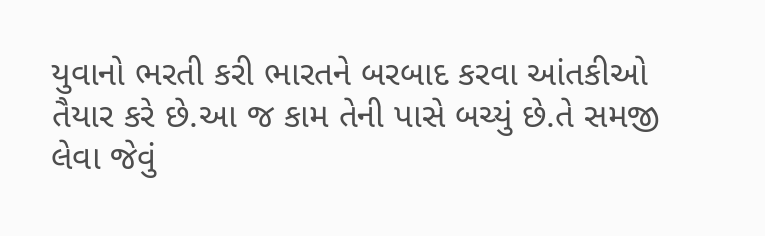યુવાનો ભરતી કરી ભારતને બરબાદ કરવા આંતકીઓ તૈયાર કરે છે.આ જ કામ તેની પાસે બચ્યું છે.તે સમજી લેવા જેવું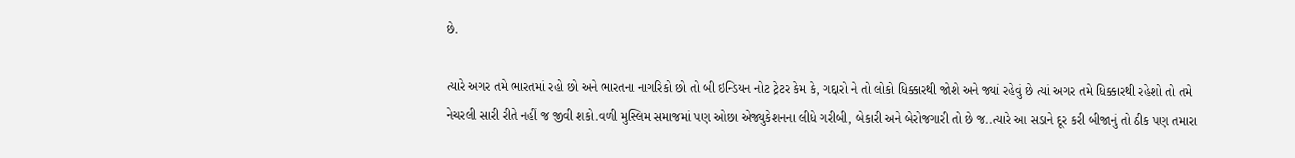છે.

ત્યારે અગર તમે ભારતમાં રહો છો અને ભારતના નાગરિકો છો તો બી ઇન્ડિયન નોટ ટ્રેટર કેમ કે, ગદ્દારો ને તો લોકો ધિક્કારથી જોશે અને જ્યાં રહેવું છે ત્યાં અગર તમે ધિક્કારથી રહેશો તો તમે નેચરલી સારી રીતે નહીં જ જીવી શકો.વળી મુસ્લિમ સમાજમાં પણ ઓછા એજ્યુકેશનના લીધે ગરીબી, બેકારી અને બેરોજગારી તો છે જ..ત્યારે આ સડાને દૂર કરી બીજાનું તો ઠીક પણ તમારા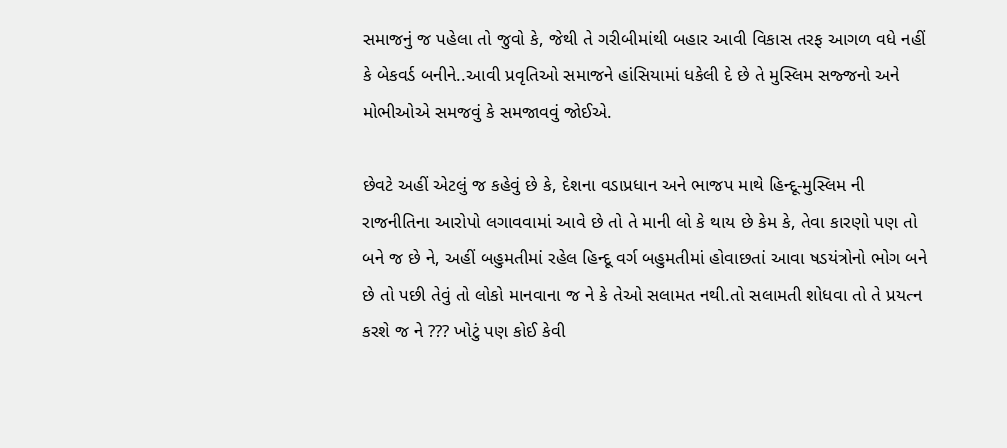સમાજનું જ પહેલા તો જુવો કે, જેથી તે ગરીબીમાંથી બહાર આવી વિકાસ તરફ આગળ વધે નહીં કે બેકવર્ડ બનીને..આવી પ્રવૃતિઓ સમાજને હાંસિયામાં ધકેલી દે છે તે મુસ્લિમ સજ્જનો અને મોભીઓએ સમજવું કે સમજાવવું જોઈએ.

છેવટે અહીં એટલું જ કહેવું છે કે, દેશના વડાપ્રધાન અને ભાજપ માથે હિન્દૂ-મુસ્લિમ ની રાજનીતિના આરોપો લગાવવામાં આવે છે તો તે માની લો કે થાય છે કેમ કે, તેવા કારણો પણ તો બને જ છે ને, અહીં બહુમતીમાં રહેલ હિન્દૂ વર્ગ બહુમતીમાં હોવાછતાં આવા ષડયંત્રોનો ભોગ બને છે તો પછી તેવું તો લોકો માનવાના જ ને કે તેઓ સલામત નથી.તો સલામતી શોધવા તો તે પ્રયત્ન કરશે જ ને ??? ખોટું પણ કોઈ કેવી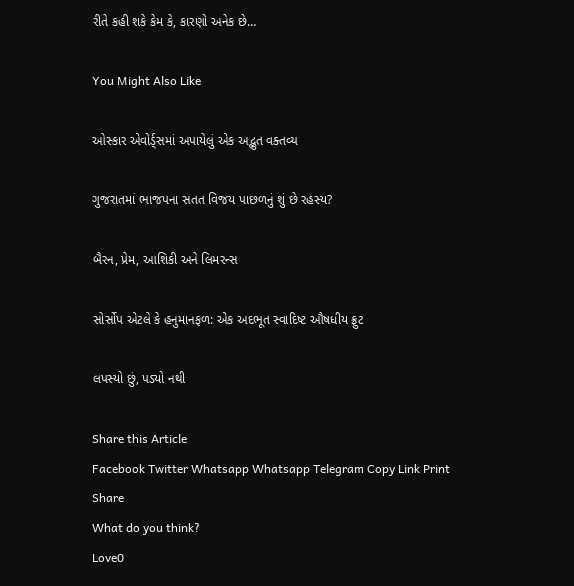રીતે કહી શકે કેમ કે, કારણો અનેક છે…

You Might Also Like

ઓસ્કાર એવોર્ડ્સમાં અપાયેલું એક અદ્ભુત વક્તવ્ય

ગુજરાતમાં ભાજપના સતત વિજય પાછળનું શું છે રહસ્ય?

બૈરન, પ્રેમ, આશિકી અને લિમરન્સ

સોર્સોપ એટલે કે હનુમાનફળ: એક અદભૂત સ્વાદિષ્ટ ઔષધીય ફ્રુટ

લપસ્યો છું, પડ્યો નથી

Share this Article
Facebook Twitter Whatsapp Whatsapp Telegram Copy Link Print
Share
What do you think?
Love0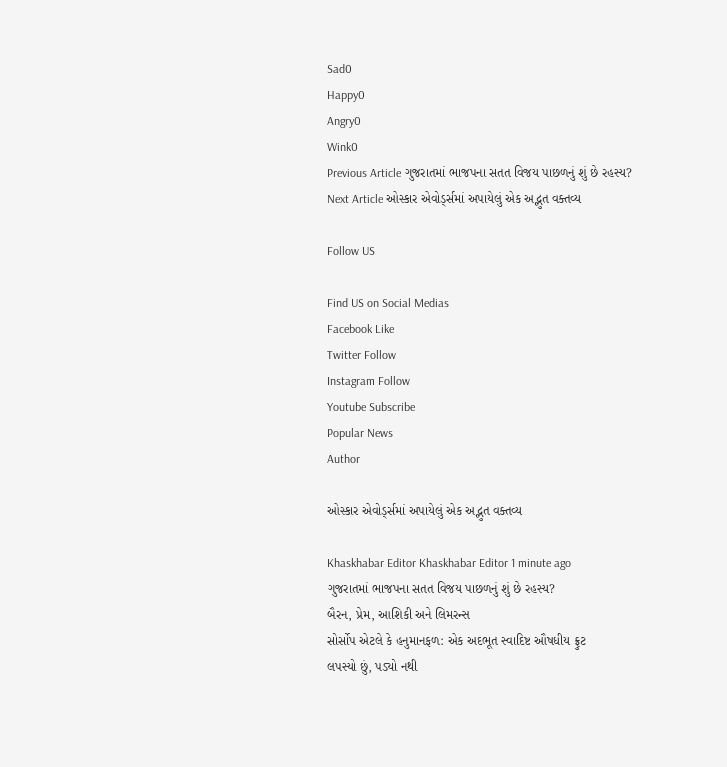Sad0
Happy0
Angry0
Wink0
Previous Article ગુજરાતમાં ભાજપના સતત વિજય પાછળનું શું છે રહસ્ય?
Next Article ઓસ્કાર એવોર્ડ્સમાં અપાયેલું એક અદ્ભુત વક્તવ્ય

Follow US

Find US on Social Medias
Facebook Like
Twitter Follow
Instagram Follow
Youtube Subscribe
Popular News
Author

ઓસ્કાર એવોર્ડ્સમાં અપાયેલું એક અદ્ભુત વક્તવ્ય

Khaskhabar Editor Khaskhabar Editor 1 minute ago
ગુજરાતમાં ભાજપના સતત વિજય પાછળનું શું છે રહસ્ય?
બૈરન, પ્રેમ, આશિકી અને લિમરન્સ
સોર્સોપ એટલે કે હનુમાનફળ: એક અદભૂત સ્વાદિષ્ટ ઔષધીય ફ્રુટ
લપસ્યો છું, પડ્યો નથી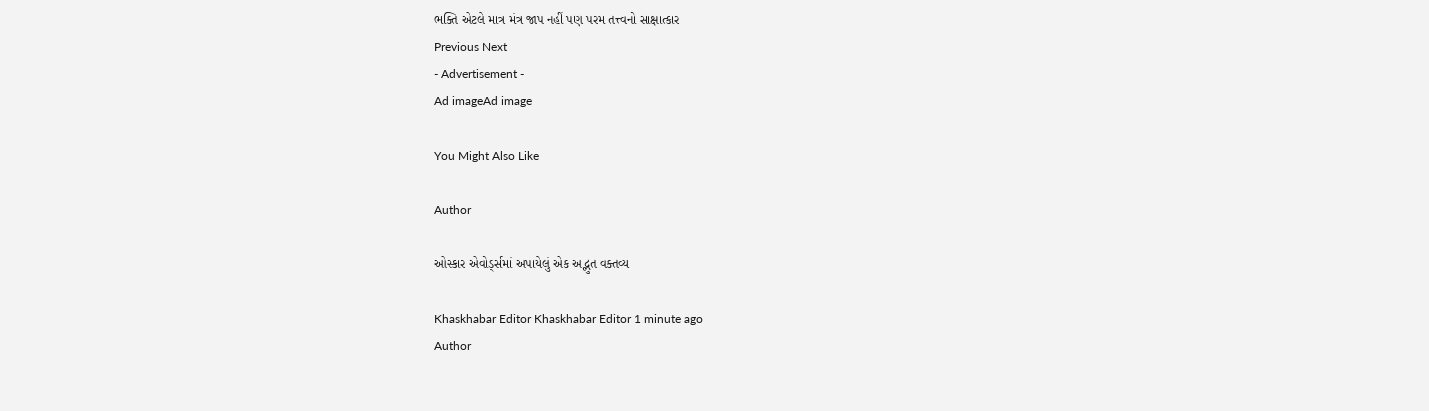ભક્તિ એટલે માત્ર મંત્ર જાપ નહીં પણ પરમ તત્ત્વનો સાક્ષાત્કાર
Previous Next
- Advertisement -
Ad imageAd image

You Might Also Like

Author

ઓસ્કાર એવોર્ડ્સમાં અપાયેલું એક અદ્ભુત વક્તવ્ય

Khaskhabar Editor Khaskhabar Editor 1 minute ago
Author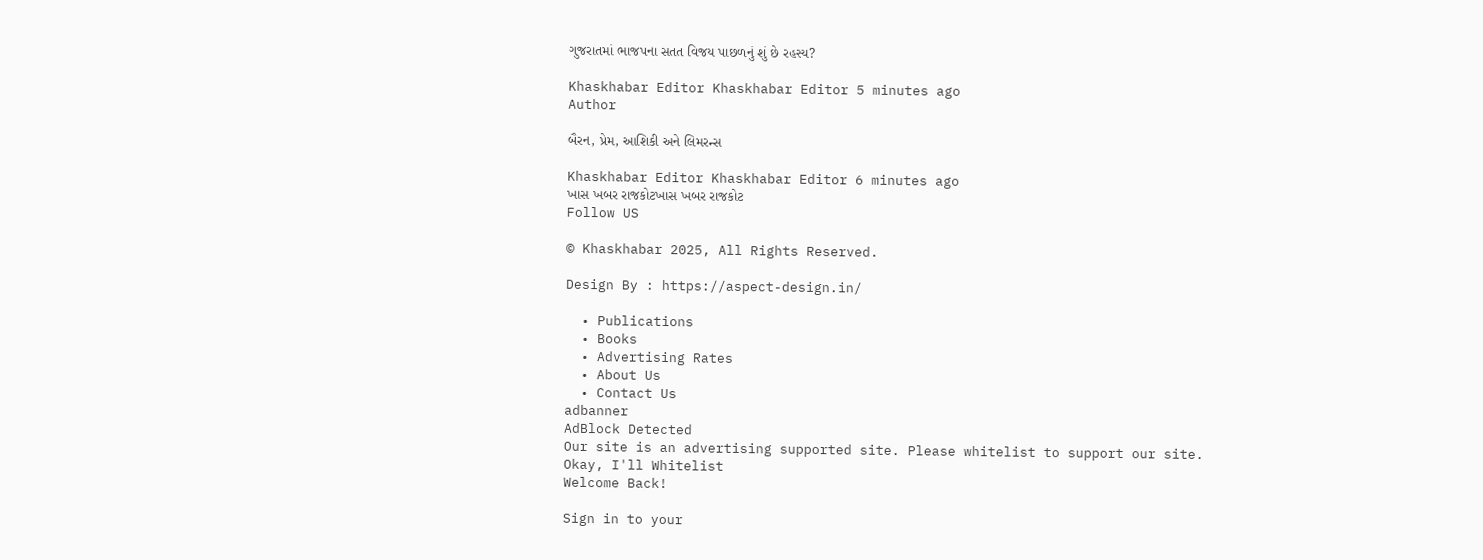ગુજરાતમાં ભાજપના સતત વિજય પાછળનું શું છે રહસ્ય?

Khaskhabar Editor Khaskhabar Editor 5 minutes ago
Author

બૈરન, પ્રેમ, આશિકી અને લિમરન્સ

Khaskhabar Editor Khaskhabar Editor 6 minutes ago
ખાસ ખબર રાજકોટખાસ ખબર રાજકોટ
Follow US

© Khaskhabar 2025, All Rights Reserved.

Design By : https://aspect-design.in/

  • Publications
  • Books
  • Advertising Rates
  • About Us
  • Contact Us
adbanner
AdBlock Detected
Our site is an advertising supported site. Please whitelist to support our site.
Okay, I'll Whitelist
Welcome Back!

Sign in to your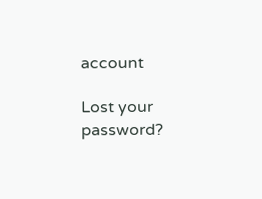account

Lost your password?